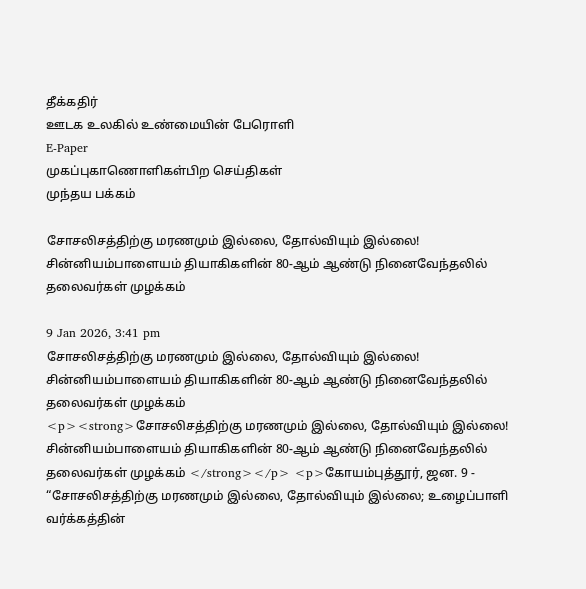தீக்கதிர்
ஊடக உலகில் உண்மையின் பேரொளி
E-Paper
முகப்புகாணொளிகள்பிற செய்திகள்
முந்தய பக்கம்

சோசலிசத்திற்கு மரணமும் இல்லை, தோல்வியும் இல்லை! சின்னியம்பாளையம் தியாகிகளின் 80-ஆம் ஆண்டு நினைவேந்தலில் தலைவர்கள் முழக்கம்

9 Jan 2026, 3:41 pm
சோசலிசத்திற்கு மரணமும் இல்லை, தோல்வியும் இல்லை!  சின்னியம்பாளையம் தியாகிகளின் 80-ஆம் ஆண்டு நினைவேந்தலில் தலைவர்கள் முழக்கம்
<p><strong>சோசலிசத்திற்கு மரணமும் இல்லை, தோல்வியும் இல்லை!  சின்னியம்பாளையம் தியாகிகளின் 80-ஆம் ஆண்டு நினைவேந்தலில் தலைவர்கள் முழக்கம் </strong></p> <p>கோயம்புத்தூர், ஜன. 9 -  “சோசலிசத்திற்கு மரணமும் இல்லை, தோல்வியும் இல்லை; உழைப்பாளி வர்க்கத்தின்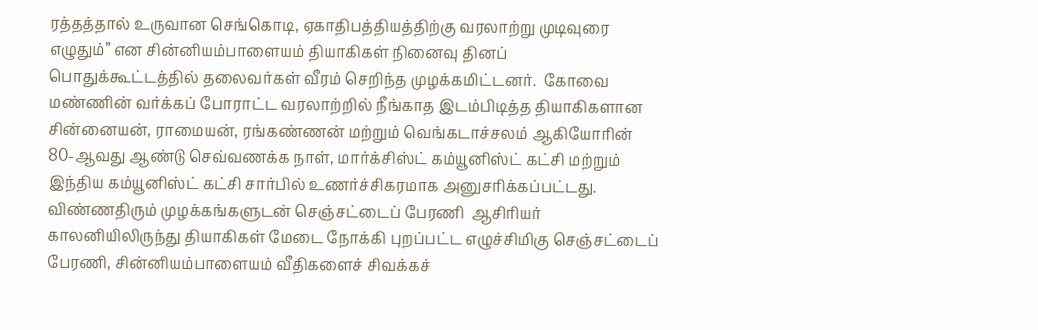ரத்தத்தால் உருவான செங்கொடி, ஏகாதிபத்தியத்திற்கு வரலாற்று முடிவுரை எழுதும்” என சின்னியம்பாளையம் தியாகிகள் நினைவு தினப் பொதுக்கூட்டத்தில் தலைவர்கள் வீரம் செறிந்த முழக்கமிட்டனர்.  கோவை மண்ணின் வர்க்கப் போராட்ட வரலாற்றில் நீங்காத இடம்பிடித்த தியாகிகளான சின்னையன், ராமையன், ரங்கண்ணன் மற்றும் வெங்கடாச்சலம் ஆகியோரின் 80-ஆவது ஆண்டு செவ்வணக்க நாள், மார்க்சிஸ்ட் கம்யூனிஸ்ட் கட்சி மற்றும் இந்திய கம்யூனிஸ்ட் கட்சி சார்பில் உணர்ச்சிகரமாக அனுசரிக்கப்பட்டது.  விண்ணதிரும் முழக்கங்களுடன் செஞ்சட்டைப் பேரணி  ஆசிரியர் காலனியிலிருந்து தியாகிகள் மேடை நோக்கி புறப்பட்ட எழுச்சிமிகு செஞ்சட்டைப் பேரணி, சின்னியம்பாளையம் வீதிகளைச் சிவக்கச்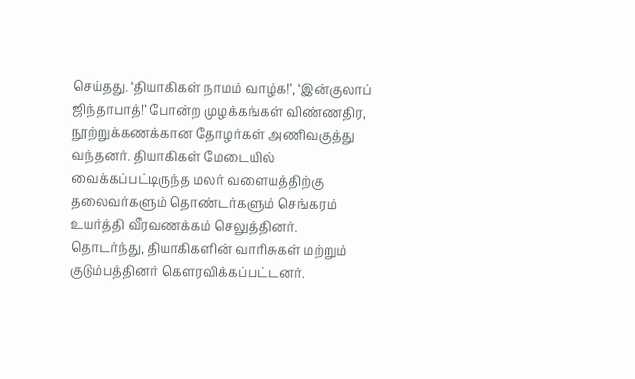செய்தது. ‘தியாகிகள் நாமம் வாழ்க!’, ‘இன்குலாப் ஜிந்தாபாத்!’ போன்ற முழக்கங்கள் விண்ணதிர, நூற்றுக்கணக்கான தோழர்கள் அணிவகுத்து வந்தனர். தியாகிகள் மேடையில் வைக்கப்பட்டிருந்த மலர் வளையத்திற்கு தலைவர்களும் தொண்டர்களும் செங்கரம் உயர்த்தி வீரவணக்கம் செலுத்தினர். தொடர்ந்து, தியாகிகளின் வாரிசுகள் மற்றும் குடும்பத்தினர் கௌரவிக்கப்பட்டனர்.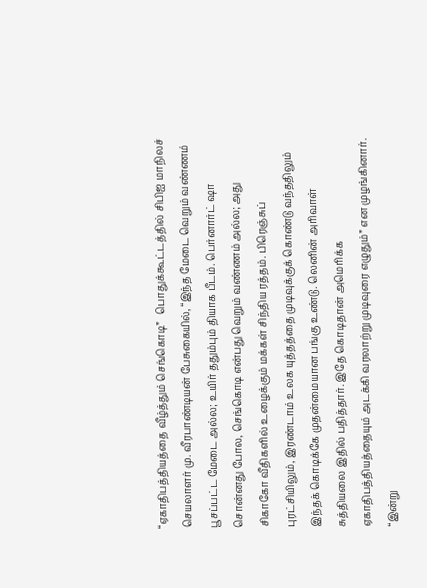“ஏகாதிபத்தியத்தை வீழ்த்தும் செங்கொடி”   பொதுக்கூட்டத்தில் சிபிஐ மாநிலச் செயலாளர் மு. வீரபாண்டியன் பேசுகையில், “இந்த மேடை வெறும் வண்ணம் பூசப்பட்ட மேடை அல்ல; உயிர் ததும்பும் தியாக பீடம். பெர்னார்ட் ஷா சொன்னது போல, செங்கொடி என்பது வெறும் வண்ணம் அல்ல; அது சிகாகோ வீதிகளில் உழைக்கும் மக்கள் சிந்திய ரத்தம். பிரெஞ்சுப் புரட்சியிலும், இரண்டாம் உலக யுத்தத்தை முடிவுக்குக் கொண்டு வந்ததிலும் இந்தக் கொடிக்கே முதன்மையான பங்கு உண்டு. லெனின் அரிவாள் சுத்தியலை இதில் பதித்தார். இதே கொடிதான் அமெரிக்க ஏகாதிபத்தியத்தையும் அடக்கி வரலாற்று முடிவுரை எழுதும்” என முழங்கினார்.  “இன்று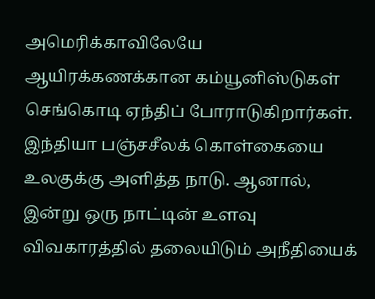அமெரிக்காவிலேயே ஆயிரக்கணக்கான கம்யூனிஸ்டுகள் செங்கொடி ஏந்திப் போராடுகிறார்கள். இந்தியா பஞ்சசீலக் கொள்கையை உலகுக்கு அளித்த நாடு. ஆனால், இன்று ஒரு நாட்டின் உளவு விவகாரத்தில் தலையிடும் அநீதியைக்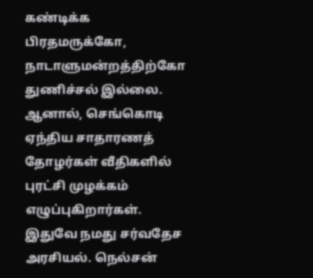கண்டிக்க பிரதமருக்கோ, நாடாளுமன்றத்திற்கோ துணிச்சல் இல்லை. ஆனால், செங்கொடி ஏந்திய சாதாரணத் தோழர்கள் வீதிகளில் புரட்சி முழக்கம் எழுப்புகிறார்கள். இதுவே நமது சர்வதேச அரசியல். நெல்சன்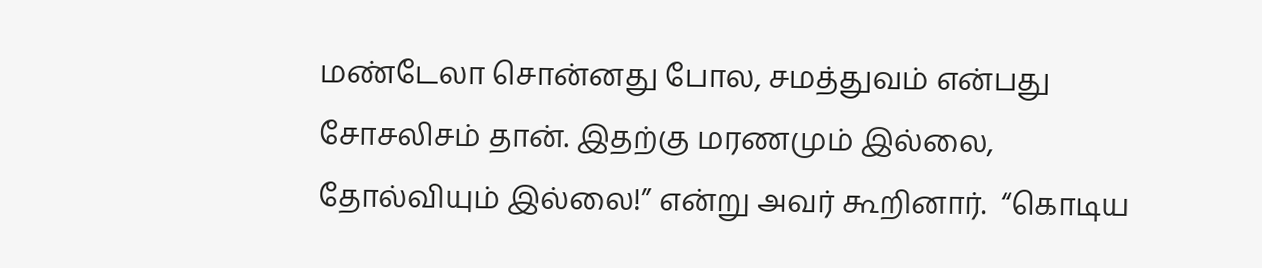மண்டேலா சொன்னது போல, சமத்துவம் என்பது சோசலிசம் தான். இதற்கு மரணமும் இல்லை, தோல்வியும் இல்லை!” என்று அவர் கூறினார்.  “கொடிய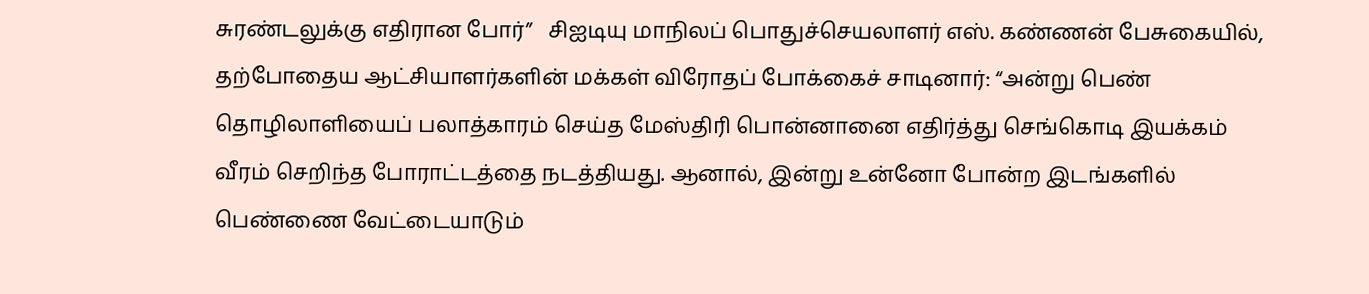சுரண்டலுக்கு எதிரான போர்”   சிஐடியு மாநிலப் பொதுச்செயலாளர் எஸ். கண்ணன் பேசுகையில், தற்போதைய ஆட்சியாளர்களின் மக்கள் விரோதப் போக்கைச் சாடினார்: “அன்று பெண் தொழிலாளியைப் பலாத்காரம் செய்த மேஸ்திரி பொன்னானை எதிர்த்து செங்கொடி இயக்கம் வீரம் செறிந்த போராட்டத்தை நடத்தியது. ஆனால், இன்று உன்னோ போன்ற இடங்களில் பெண்ணை வேட்டையாடும்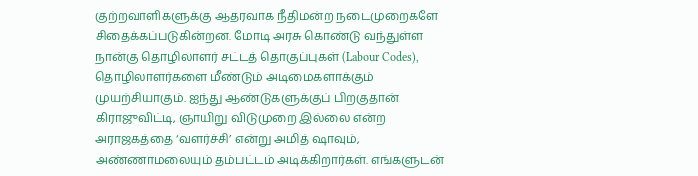குற்றவாளிகளுக்கு ஆதரவாக நீதிமன்ற நடைமுறைகளே சிதைக்கப்படுகின்றன. மோடி அரசு கொண்டு வந்துள்ள நான்கு தொழிலாளர் சட்டத் தொகுப்புகள் (Labour Codes), தொழிலாளர்களை மீண்டும் அடிமைகளாக்கும் முயற்சியாகும். ஐந்து ஆண்டுகளுக்குப் பிறகுதான் கிராஜுவிட்டி, ஞாயிறு விடுமுறை இல்லை என்ற அராஜகத்தை ‘வளர்ச்சி’ என்று அமித் ஷாவும், அண்ணாமலையும் தம்பட்டம் அடிக்கிறார்கள். எங்களுடன்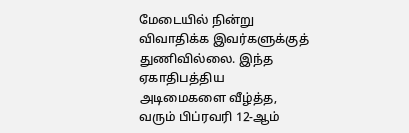மேடையில் நின்று விவாதிக்க இவர்களுக்குத் துணிவில்லை. இந்த ஏகாதிபத்திய அடிமைகளை வீழ்த்த, வரும் பிப்ரவரி 12-ஆம்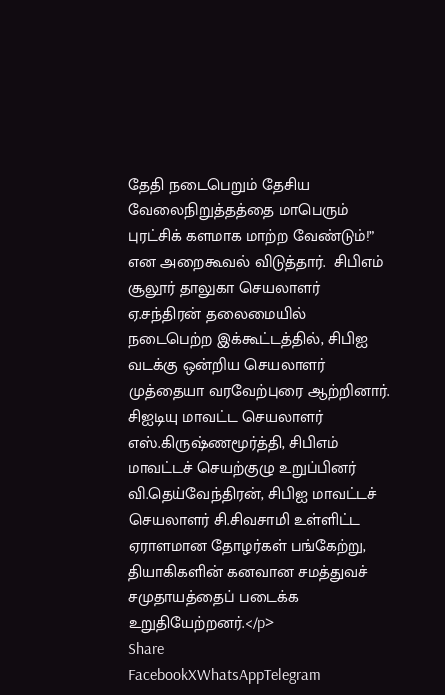தேதி நடைபெறும் தேசிய வேலைநிறுத்தத்தை மாபெரும் புரட்சிக் களமாக மாற்ற வேண்டும்!” என அறைகூவல் விடுத்தார்.  சிபிஎம் சூலூர் தாலுகா செயலாளர் ஏ.சந்திரன் தலைமையில் நடைபெற்ற இக்கூட்டத்தில், சிபிஐ வடக்கு ஒன்றிய செயலாளர் முத்தையா வரவேற்புரை ஆற்றினார். சிஐடியு மாவட்ட செயலாளர் எஸ்.கிருஷ்ணமூர்த்தி, சிபிஎம் மாவட்டச் செயற்குழு உறுப்பினர் வி.தெய்வேந்திரன், சிபிஐ மாவட்டச் செயலாளர் சி.சிவசாமி உள்ளிட்ட ஏராளமான தோழர்கள் பங்கேற்று, தியாகிகளின் கனவான சமத்துவச் சமுதாயத்தைப் படைக்க உறுதியேற்றனர்.</p>
Share
FacebookXWhatsAppTelegram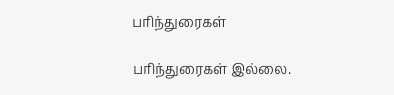பரிந்துரைகள்

பரிந்துரைகள் இல்லை.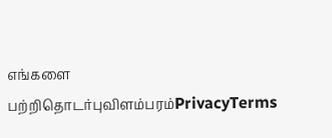எங்களை பற்றிதொடர்புவிளம்பரம்PrivacyTerms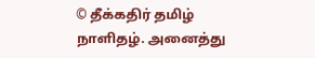© தீக்கதிர் தமிழ் நாளிதழ். அனைத்து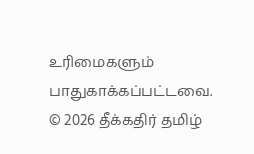உரிமைகளும் பாதுகாக்கப்பட்டவை.
© 2026 தீக்கதிர் தமிழ்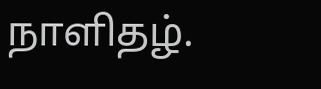நாளிதழ்.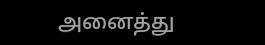அனைத்து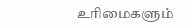உரிமைகளும்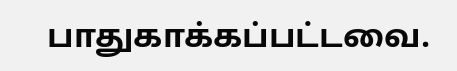பாதுகாக்கப்பட்டவை.